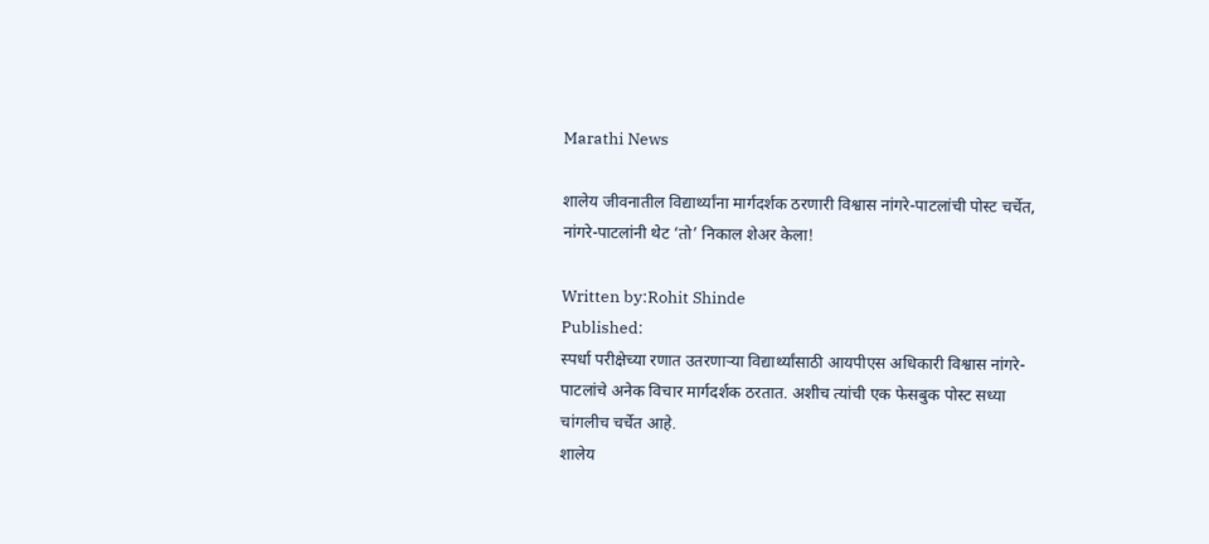Marathi News

शालेय जीवनातील विद्यार्थ्यांना मार्गदर्शक ठरणारी विश्वास नांगरे-पाटलांची पोस्ट चर्चेत, नांगरे-पाटलांनी थेट ‘तो’ निकाल शेअर केला!

Written by:Rohit Shinde
Published:
स्पर्धा परीक्षेच्या रणात उतरणाऱ्या विद्यार्थ्यांसाठी आयपीएस अधिकारी विश्वास नांगरे-पाटलांचे अनेक विचार मार्गदर्शक ठरतात. अशीच त्यांची एक फेसबुक पोस्ट सध्या चांगलीच चर्चेत आहे.
शालेय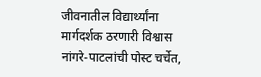जीवनातील विद्यार्थ्यांना मार्गदर्शक ठरणारी विश्वास नांगरे-पाटलांची पोस्ट चर्चेत,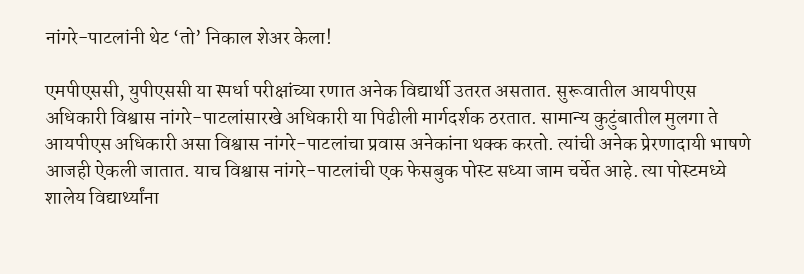नांगरे-पाटलांनी थेट ‘तो’ निकाल शेअर केला!

एमपीएससी, युपीएससी या स्पर्धा परीक्षांच्या रणात अनेक विद्यार्थी उतरत असतात. सुरूवातील आयपीएस अधिकारी विश्वास नांगरे-पाटलांसारखे अधिकारी या पिढीली मार्गदर्शक ठरतात. सामान्य कुटुंबातील मुलगा ते आयपीएस अधिकारी असा विश्वास नांगरे-पाटलांचा प्रवास अनेकांना थक्क करतो. त्यांची अनेक प्रेरणादायी भाषणे आजही ऐकली जातात. याच विश्वास नांगरे-पाटलांची एक फेसबुक पोस्ट सध्या जाम चर्चेत आहे. त्या पोस्टमध्ये शालेय विद्यार्थ्यांना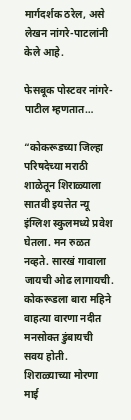मार्गदर्शक ठरेल, असे लेखन नांगरे-पाटलांनी केले आहे.

फेसबूक पोस्टवर नांगरे-पाटील म्हणतात…

“कोकरूडच्या जिल्हा परिषदेच्या मराठी शाळेतून शिराळ्याला सातवी इयत्तेत न्यू इंग्लिश स्कुलमध्ये प्रवेश घेतला. मन रुळत नव्हते. सारखं गावाला जायची ओढ लागायची. कोकरूडला बारा महिने वाहत्या वारणा नदीत मनसोक्त डुंबायची सवय होती. शिराळ्याच्या मोरणा माई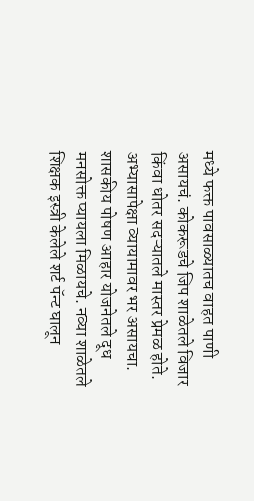मध्ये फक्त पावसाळ्यातच वाहत पाणी असायचं. कोकरूडचे जिप शाळेतले विजार किंवा धोतर सदऱ्यातले मास्तर प्रेमळ होते. अभ्यासापेक्षा व्यायामावर भर असायचा. शासकीय पोषण आहार योजनेतले दूध मनसोक्त प्यायला मिळायचे. नव्या शाळेतले शिक्षक इस्त्री केलेले शर्ट पॅन्ट घालून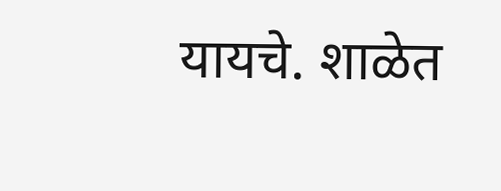यायचे. शाळेत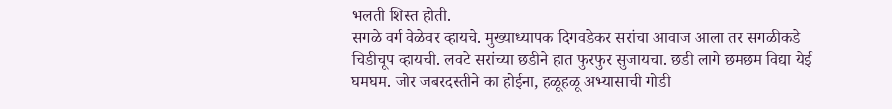भलती शिस्त होती.
सगळे वर्ग वेळेवर व्हायचे. मुख्याध्यापक दिगवडेकर सरांचा आवाज आला तर सगळीकडे चिडीचूप व्हायची. लवटे सरांच्या छडीने हात फुरफुर सुजायचा. छडी लागे छमछम विद्या येई घमघम. जोर जबरदस्तीने का होईना, हळूहळू अभ्यासाची गोडी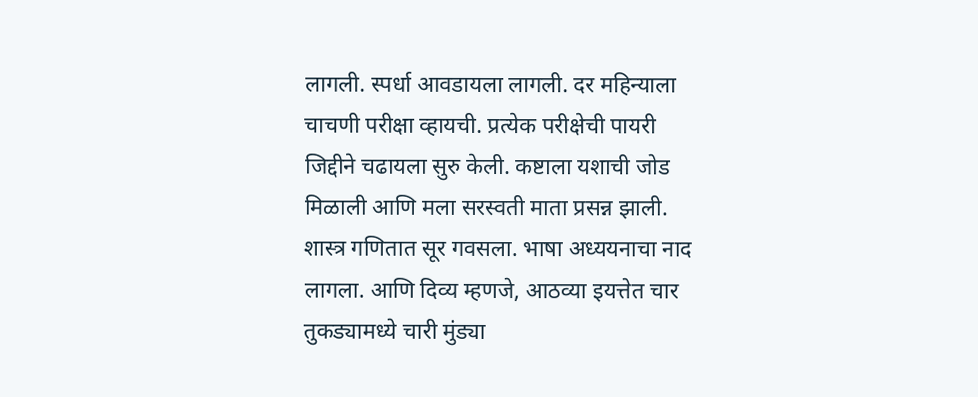लागली. स्पर्धा आवडायला लागली. दर महिन्याला चाचणी परीक्षा व्हायची. प्रत्येक परीक्षेची पायरी जिद्दीने चढायला सुरु केली. कष्टाला यशाची जोड मिळाली आणि मला सरस्वती माता प्रसन्न झाली. शास्त्र गणितात सूर गवसला. भाषा अध्ययनाचा नाद लागला. आणि दिव्य म्हणजे, आठव्या इयत्तेत चार तुकड्यामध्ये चारी मुंड्या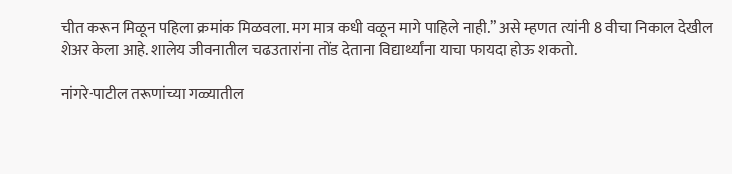चीत करून मिळून पहिला क्रमांक मिळवला. मग मात्र कधी वळून मागे पाहिले नाही.” असे म्हणत त्यांनी 8 वीचा निकाल देखील शेअर केला आहे. शालेय जीवनातील चढउतारांना तोंड देताना विद्यार्थ्यांना याचा फायदा होऊ शकतो.

नांगरे-पाटील तरूणांच्या गळ्यातील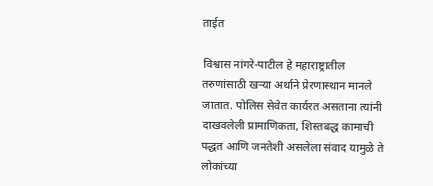ताईत

विश्वास नांगरे-पाटील हे महाराष्ट्रातील तरुणांसाठी खऱ्या अर्थाने प्रेरणास्थान मानले जातात. पोलिस सेवेत कार्यरत असताना त्यांनी दाखवलेली प्रामाणिकता, शिस्तबद्ध कामाची पद्धत आणि जनतेशी असलेला संवाद यामुळे ते लोकांच्या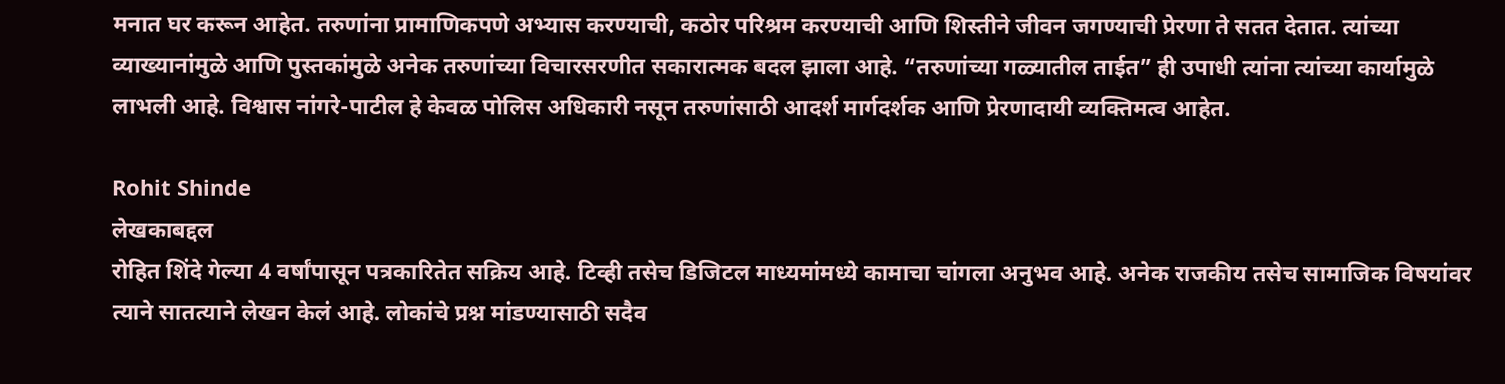मनात घर करून आहेत. तरुणांना प्रामाणिकपणे अभ्यास करण्याची, कठोर परिश्रम करण्याची आणि शिस्तीने जीवन जगण्याची प्रेरणा ते सतत देतात. त्यांच्या व्याख्यानांमुळे आणि पुस्तकांमुळे अनेक तरुणांच्या विचारसरणीत सकारात्मक बदल झाला आहे. “तरुणांच्या गळ्यातील ताईत” ही उपाधी त्यांना त्यांच्या कार्यामुळे लाभली आहे. विश्वास नांगरे-पाटील हे केवळ पोलिस अधिकारी नसून तरुणांसाठी आदर्श मार्गदर्शक आणि प्रेरणादायी व्यक्तिमत्व आहेत.

Rohit Shinde
लेखकाबद्दल
रोहित शिंदे गेल्या 4 वर्षांपासून पत्रकारितेत सक्रिय आहे. टिव्ही तसेच डिजिटल माध्यमांमध्ये कामाचा चांगला अनुभव आहे. अनेक राजकीय तसेच सामाजिक विषयांवर त्याने सातत्याने लेखन केलं आहे. लोकांचे प्रश्न मांडण्यासाठी सदैव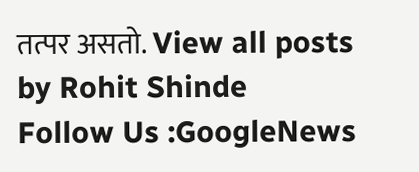तत्पर असतो. View all posts by Rohit Shinde
Follow Us :GoogleNews